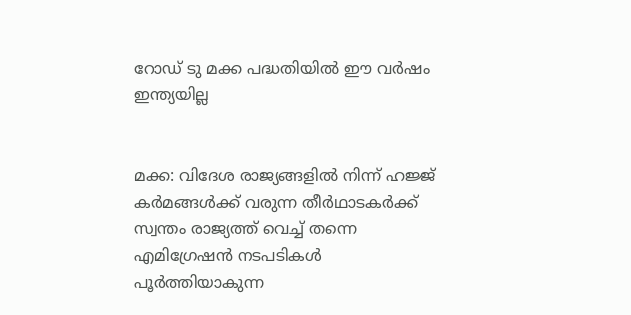റോഡ് ടു മക്ക പദ്ധതിയില്‍ ഈ വര്‍ഷം ഇന്ത്യയില്ല


മക്ക: വിദേശ രാജ്യങ്ങളില്‍ നിന്ന് ഹജ്ജ് കര്‍മങ്ങള്‍ക്ക് വരുന്ന തീര്‍ഥാടകര്‍ക്ക് സ്വന്തം രാജ്യത്ത് വെച്ച്‌ തന്നെ എമിഗ്രേഷന്‍ നടപടികള്‍ പൂര്‍ത്തിയാകുന്ന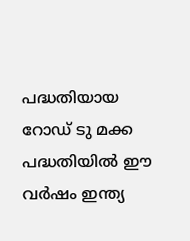പദ്ധതിയായ റോഡ് ടു മക്ക പദ്ധതിയില്‍ ഈ വര്‍ഷം ഇന്ത്യ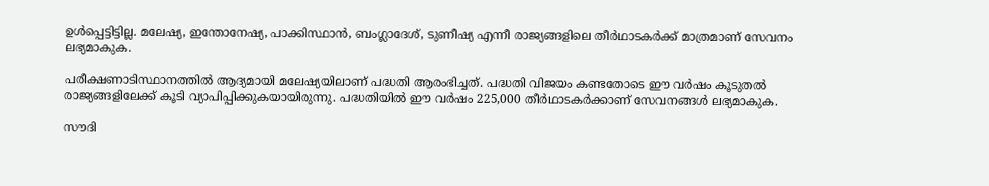ഉള്‍പ്പെട്ടിട്ടില്ല. മലേഷ്യ, ഇന്തോനേഷ്യ, പാക്കിസ്ഥാന്‍, ബംഗ്ലാദേശ്, ടുണീഷ്യ എന്നീ രാജ്യങ്ങളിലെ തീര്‍ഥാടകര്‍ക്ക് മാത്രമാണ് സേവനം ലഭ്യമാകുക.

പരീക്ഷണാടിസ്ഥാനത്തില്‍ ആദ്യമായി മലേഷ്യയിലാണ് പദ്ധതി ആരംഭിച്ചത്. പദ്ധതി വിജയം കണ്ടതോടെ ഈ വര്‍ഷം കൂടുതല്‍ രാജ്യങ്ങളിലേക്ക് കൂടി വ്യാപിപ്പിക്കുകയായിരുന്നു. പദ്ധതിയില്‍ ഈ വര്‍ഷം 225,000 തീര്‍ഥാടകര്‍ക്കാണ് സേവനങ്ങള്‍ ലഭ്യമാകുക.

സൗദി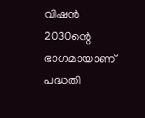വിഷന്‍ 2030ന്റെ ഭാഗമായാണ് പദ്ധതി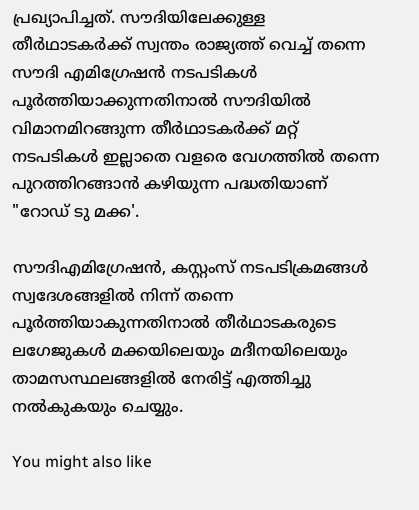പ്രഖ്യാപിച്ചത്. സൗദിയിലേക്കുള്ള തീര്‍ഥാടകര്‍ക്ക് സ്വന്തം രാജ്യത്ത് വെച്ച്‌ തന്നെ സൗദി എമിഗ്രേഷന്‍ നടപടികള്‍ പൂര്‍ത്തിയാക്കുന്നതിനാല്‍ സൗദിയില്‍ വിമാനമിറങ്ങുന്ന തീര്‍ഥാടകര്‍ക്ക് മറ്റ് നടപടികള്‍ ഇല്ലാതെ വളരെ വേഗത്തില്‍ തന്നെ പുറത്തിറങ്ങാന്‍ കഴിയുന്ന പദ്ധതിയാണ് "റോഡ് ടു മക്ക'.

സൗദിഎമിഗ്രേഷന്‍, കസ്റ്റംസ് നടപടിക്രമങ്ങള്‍ സ്വദേശങ്ങളില്‍ നിന്ന് തന്നെ പൂര്‍ത്തിയാകുന്നതിനാല്‍ തീര്‍ഥാടകരുടെ ലഗേജുകള്‍ മക്കയിലെയും മദീനയിലെയും താമസസ്ഥലങ്ങളില്‍ നേരിട്ട് എത്തിച്ചു നല്‍കുകയും ചെയ്യും.

You might also like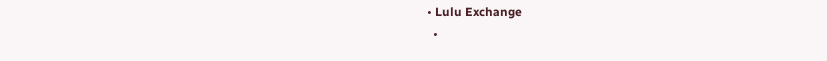• Lulu Exchange
  •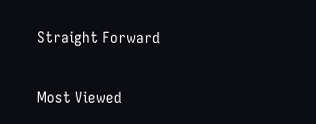Straight Forward

Most Viewed